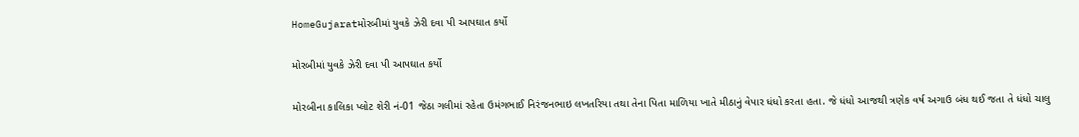HomeGujaratમોરબીમાં યુવકે ઝેરી દવા પી આપઘાત કર્યો

મોરબીમાં યુવકે ઝેરી દવા પી આપઘાત કર્યો

મોરબીના કાલિકા પ્લોટ શેરી નં-01 જેઠા ગલીમાં રહેતા ઉમંગભાઈ નિરંજનભાઇ લખતરિયા તથા તેના પિતા માળિયા ખાતે મીઠાનું વેપાર ધંધો કરતા હતા. જે ધંધો આજથી ત્રણેક વર્ષ અગાઉ બંધ થઈ જતા તે ધંધો ચાલુ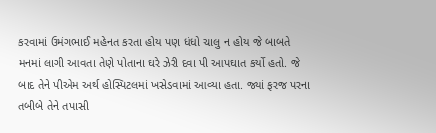કરવામાં ઉમંગભાઈ મહેનત કરતા હોય પણ ધંધો ચાલુ ન હોય જે બાબતે મનમાં લાગી આવતા તેણે પોતાના ઘરે ઝેરી દવા પી આપઘાત કર્યો હતો. જે બાદ તેને પીએમ અર્થ હોસ્પિટલમાં ખસેડવામાં આવ્યા હતા. જ્યાં ફરજ પરના તબીબે તેને તપાસી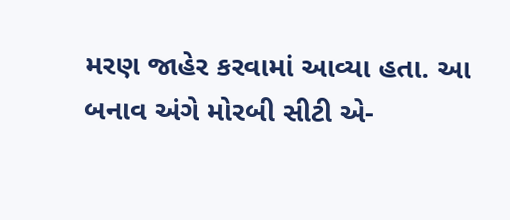મરણ જાહેર કરવામાં આવ્યા હતા. આ બનાવ અંગે મોરબી સીટી એ-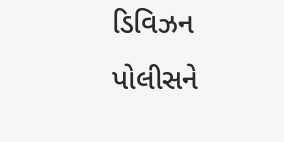ડિવિઝન પોલીસને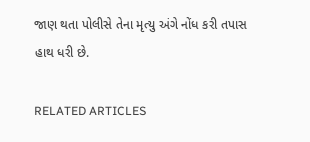જાણ થતા પોલીસે તેના મૃત્યુ અંગે નોંધ કરી તપાસ હાથ ધરી છે.

RELATED ARTICLES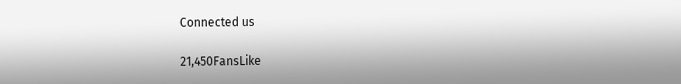Connected us

21,450FansLike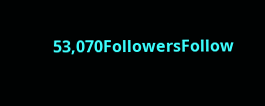53,070FollowersFollow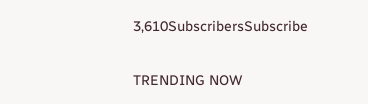3,610SubscribersSubscribe

TRENDING NOW